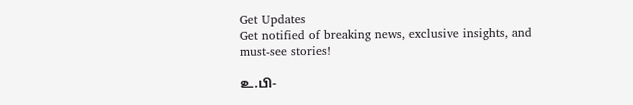Get Updates
Get notified of breaking news, exclusive insights, and must-see stories!

உ.பி-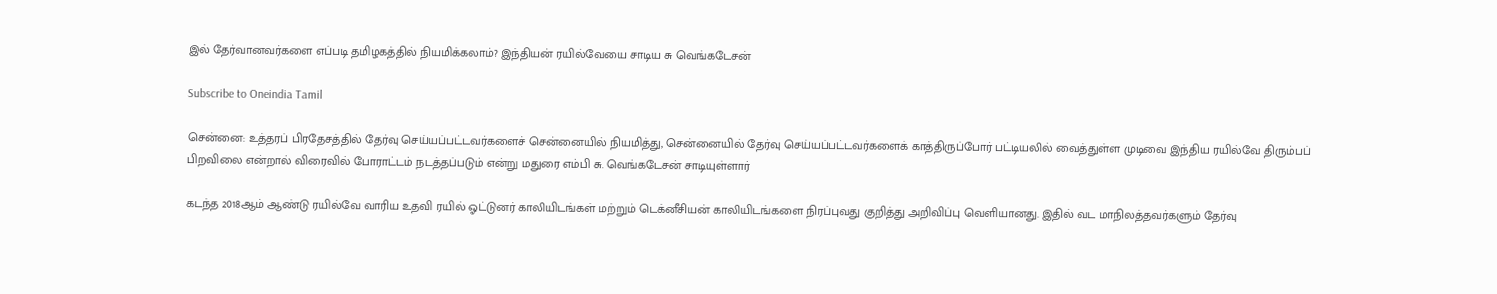இல் தேர்வானவர்களை எப்படி தமிழகத்தில் நியமிக்கலாம்? இந்தியன் ரயில்வேயை சாடிய சு வெங்கடேசன்

Subscribe to Oneindia Tamil

சென்னை: உத்தரப் பிரதேசத்தில் தேர்வு செய்யப்பட்டவர்களைச் சென்னையில் நியமித்து, சென்னையில் தேர்வு செய்யப்பட்டவர்களைக் காத்திருப்போர் பட்டியலில் வைத்துள்ள முடிவை இந்திய ரயில்வே திரும்பப் பிறவிலை என்றால் விரைவில் போராட்டம் நடத்தப்படும் என்று மதுரை எம்பி சு. வெங்கடேசன் சாடியுள்ளார்

கடந்த 2018ஆம் ஆண்டு ரயில்வே வாரிய உதவி ரயில் ஓட்டுனர் காலியிடங்கள் மற்றும் டெக்னீசியன் காலியிடங்களை நிரப்புவது குறித்து அறிவிப்பு வெளியானது. இதில் வட மாநிலத்தவர்களும் தேர்வு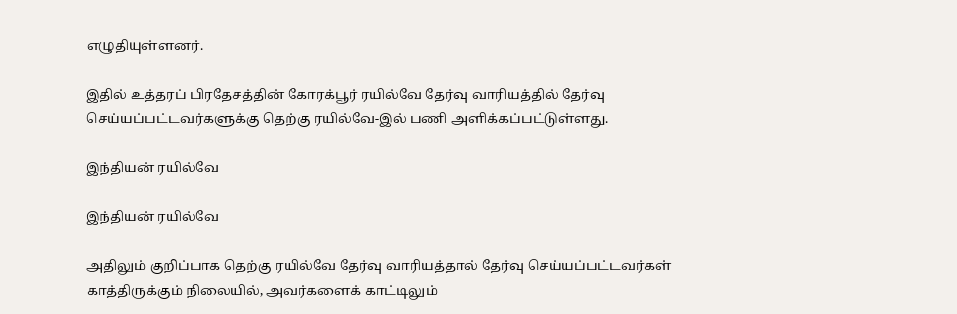எழுதியுள்ளனர்.

இதில் உத்தரப் பிரதேசத்தின் கோரக்பூர் ரயில்வே தேர்வு வாரியத்தில் தேர்வு செய்யப்பட்டவர்களுக்கு தெற்கு ரயில்வே-இல் பணி அளிக்கப்பட்டுள்ளது.

இந்தியன் ரயில்வே

இந்தியன் ரயில்வே

அதிலும் குறிப்பாக தெற்கு ரயில்வே தேர்வு வாரியத்தால் தேர்வு செய்யப்பட்டவர்கள் காத்திருக்கும் நிலையில், அவர்களைக் காட்டிலும்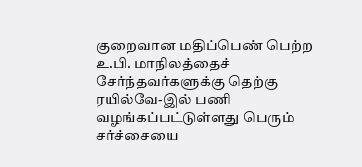குறைவான மதிப்பெண் பெற்ற உ.பி. மாநிலத்தைச் சேர்ந்தவர்களுக்கு தெற்கு ரயில்வே-இல் பணி வழங்கப்பட்டுள்ளது பெரும் சர்ச்சையை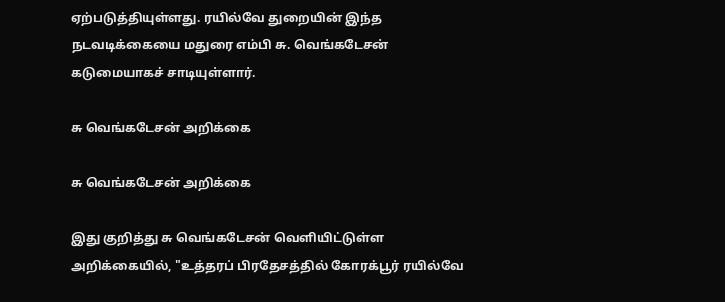ஏற்படுத்தியுள்ளது. ரயில்வே துறையின் இந்த நடவடிக்கையை மதுரை எம்பி சு. வெங்கடேசன் கடுமையாகச் சாடியுள்ளார்.

சு வெங்கடேசன் அறிக்கை

சு வெங்கடேசன் அறிக்கை

இது குறித்து சு வெங்கடேசன் வெளியிட்டுள்ள அறிக்கையில், "உத்தரப் பிரதேசத்தில் கோரக்பூர் ரயில்வே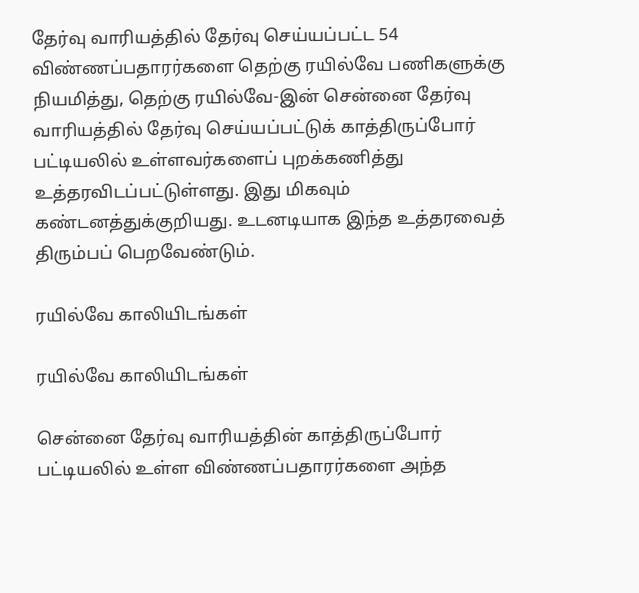தேர்வு வாரியத்தில் தேர்வு செய்யப்பட்ட 54 விண்ணப்பதாரர்களை தெற்கு ரயில்வே பணிகளுக்கு நியமித்து, தெற்கு ரயில்வே-இன் சென்னை தேர்வு வாரியத்தில் தேர்வு செய்யப்பட்டுக் காத்திருப்போர் பட்டியலில் உள்ளவர்களைப் புறக்கணித்து உத்தரவிடப்பட்டுள்ளது. இது மிகவும் கண்டனத்துக்குறியது. உடனடியாக இந்த உத்தரவைத் திரும்பப் பெறவேண்டும்.

ரயில்வே காலியிடங்கள்

ரயில்வே காலியிடங்கள்

சென்னை தேர்வு வாரியத்தின் காத்திருப்போர் பட்டியலில் உள்ள விண்ணப்பதாரர்களை அந்த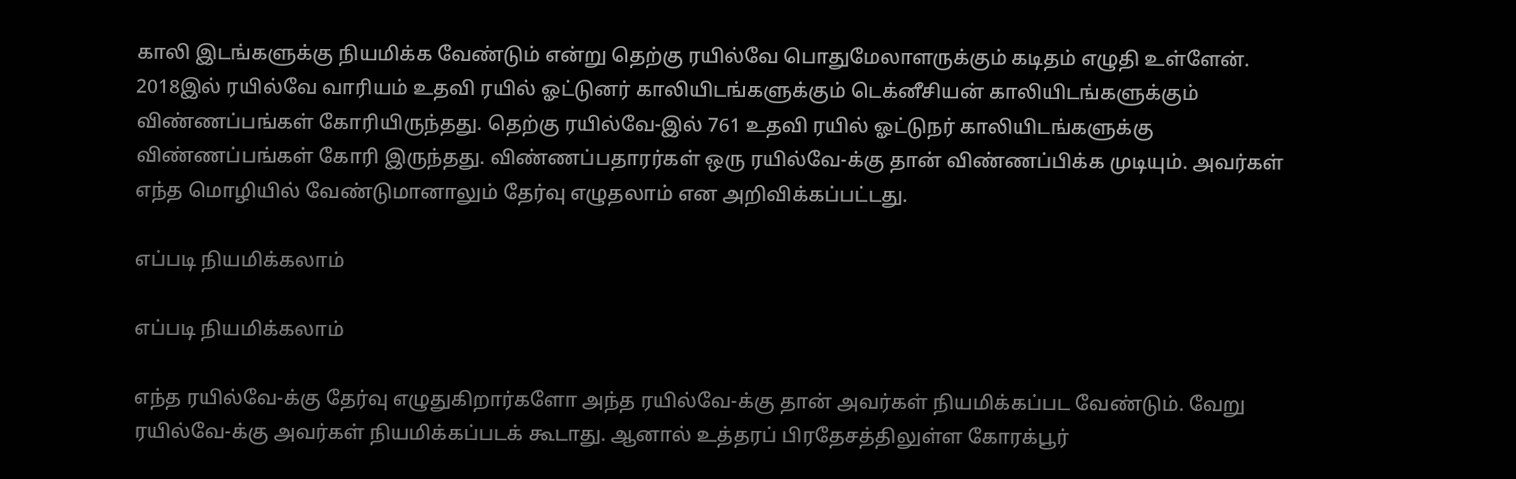காலி இடங்களுக்கு நியமிக்க வேண்டும் என்று தெற்கு ரயில்வே பொதுமேலாளருக்கும் கடிதம் எழுதி உள்ளேன். 2018இல் ரயில்வே வாரியம் உதவி ரயில் ஓட்டுனர் காலியிடங்களுக்கும் டெக்னீசியன் காலியிடங்களுக்கும் விண்ணப்பங்கள் கோரியிருந்தது. தெற்கு ரயில்வே-இல் 761 உதவி ரயில் ஓட்டுநர் காலியிடங்களுக்கு விண்ணப்பங்கள் கோரி இருந்தது. விண்ணப்பதாரர்கள் ஒரு ரயில்வே-க்கு தான் விண்ணப்பிக்க முடியும். அவர்கள் எந்த மொழியில் வேண்டுமானாலும் தேர்வு எழுதலாம் என அறிவிக்கப்பட்டது.

எப்படி நியமிக்கலாம்

எப்படி நியமிக்கலாம்

எந்த ரயில்வே-க்கு தேர்வு எழுதுகிறார்களோ அந்த ரயில்வே-க்கு தான் அவர்கள் நியமிக்கப்பட வேண்டும். வேறு ரயில்வே-க்கு அவர்கள் நியமிக்கப்படக் கூடாது. ஆனால் உத்தரப் பிரதேசத்திலுள்ள கோரக்பூர்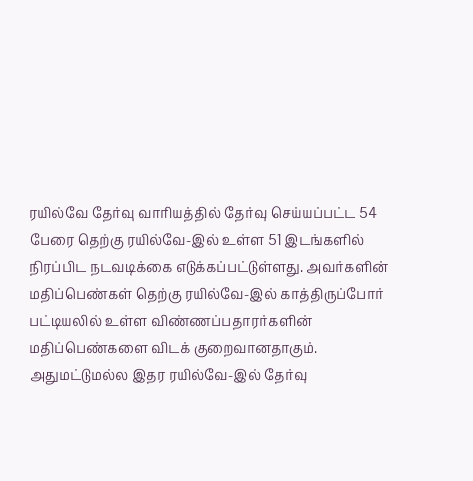ரயில்வே தேர்வு வாரியத்தில் தேர்வு செய்யப்பட்ட 54 பேரை தெற்கு ரயில்வே-இல் உள்ள 51 இடங்களில் நிரப்பிட நடவடிக்கை எடுக்கப்பட்டுள்ளது. அவர்களின் மதிப்பெண்கள் தெற்கு ரயில்வே-இல் காத்திருப்போர் பட்டியலில் உள்ள விண்ணப்பதாரர்களின் மதிப்பெண்களை விடக் குறைவானதாகும். அதுமட்டுமல்ல இதர ரயில்வே-இல் தேர்வு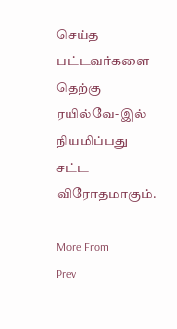செய்த பட்டவர்களை தெற்கு ரயில்வே-இல் நியமிப்பது சட்ட விரோதமாகும்.

More From
Prev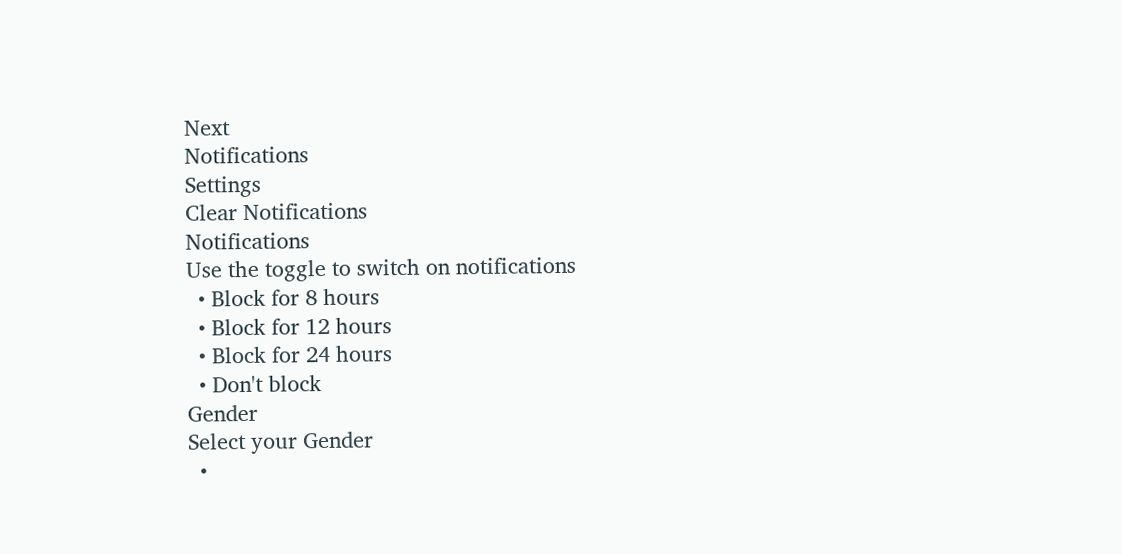Next
Notifications
Settings
Clear Notifications
Notifications
Use the toggle to switch on notifications
  • Block for 8 hours
  • Block for 12 hours
  • Block for 24 hours
  • Don't block
Gender
Select your Gender
  •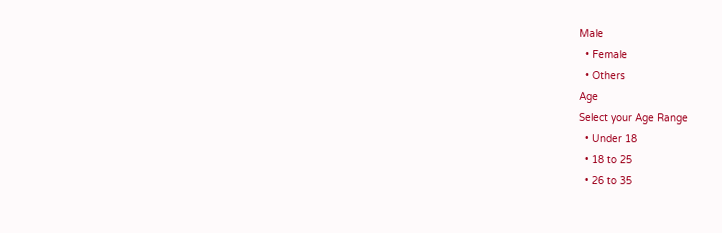Male
  • Female
  • Others
Age
Select your Age Range
  • Under 18
  • 18 to 25
  • 26 to 35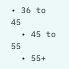• 36 to 45
  • 45 to 55
  • 55+